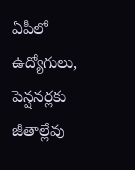ఏపీలో ఉద్యోగులు, పెన్షనర్లకు జీతాల్లేవు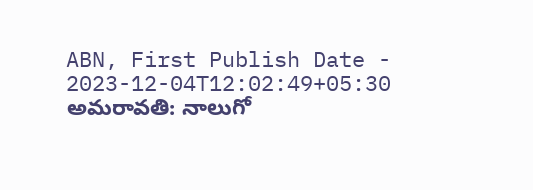ABN, First Publish Date - 2023-12-04T12:02:49+05:30
అమరావతి: నాలుగో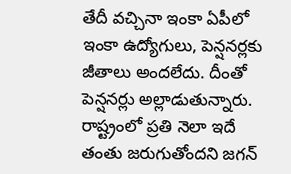తేదీ వచ్చినా ఇంకా ఏపీలో ఇంకా ఉద్యోగులు, పెన్షనర్లకు జీతాలు అందలేదు. దీంతో పెన్షనర్లు అల్లాడుతున్నారు. రాష్ట్రంలో ప్రతి నెలా ఇదే తంతు జరుగుతోందని జగన్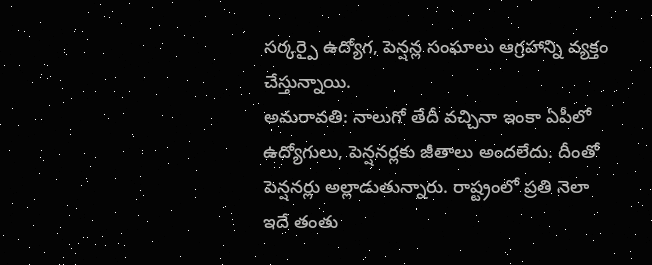సర్కర్పై ఉద్యోగ, పెన్షన్ల సంఘాలు ఆగ్రహాన్ని వ్యక్తం చేస్తున్నాయి.
అమరావతి: నాలుగో తేదీ వచ్చినా ఇంకా ఏపీలో ఉద్యోగులు, పెన్షనర్లకు జీతాలు అందలేదు. దీంతో పెన్షనర్లు అల్లాడుతున్నారు. రాష్ట్రంలో ప్రతి నెలా ఇదే తంతు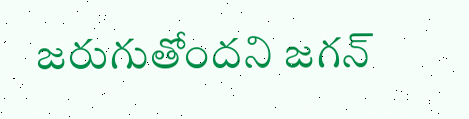జరుగుతోందని జగన్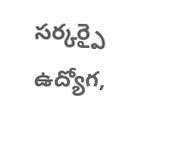సర్కర్పై ఉద్యోగ,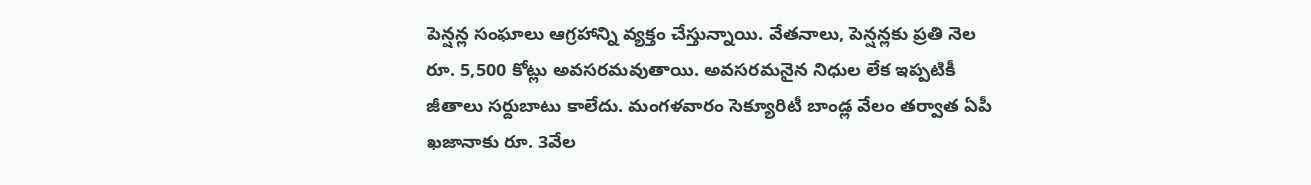పెన్షన్ల సంఘాలు ఆగ్రహాన్ని వ్యక్తం చేస్తున్నాయి. వేతనాలు, పెన్షన్లకు ప్రతి నెల రూ. 5,500 కోట్లు అవసరమవుతాయి. అవసరమనైన నిధుల లేక ఇప్పటికీ జీతాలు సర్దుబాటు కాలేదు. మంగళవారం సెక్యూరిటీ బాండ్ల వేలం తర్వాత ఏపీ ఖజానాకు రూ. 3వేల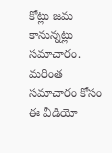కోట్లు జమ కానున్నట్లు సమాచారం. మరింత సమాచారం కోసం ఈ వీడియో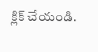క్లిక్ చేయండి.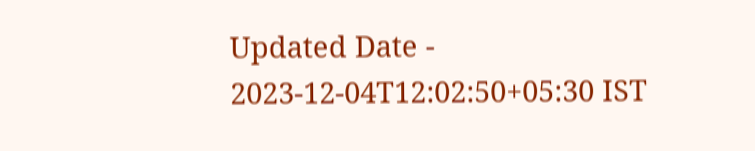Updated Date - 2023-12-04T12:02:50+05:30 IST